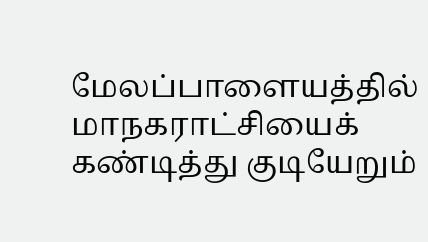மேலப்பாளையத்தில் மாநகராட்சியைக் கண்டித்து குடியேறும்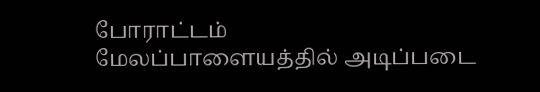போராட்டம்
மேலப்பாளையத்தில் அடிப்படை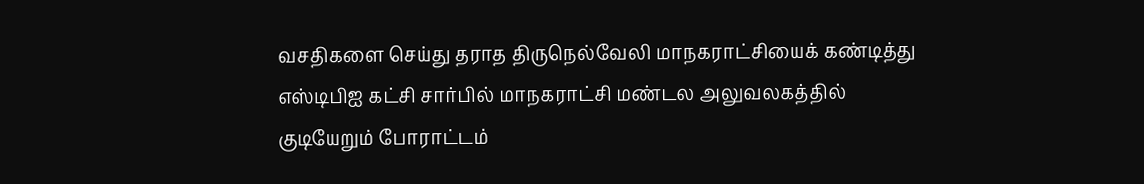வசதிகளை செய்து தராத திருநெல்வேலி மாநகராட்சியைக் கண்டித்து எஸ்டிபிஐ கட்சி சார்பில் மாநகராட்சி மண்டல அலுவலகத்தில் குடியேறும் போராட்டம்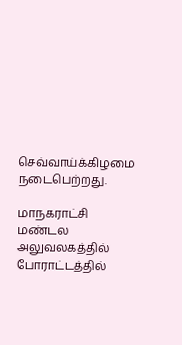செவ்வாய்க்கிழமை நடைபெற்றது.

மாநகராட்சி மண்டல அலுவலகத்தில் போராட்டத்தில்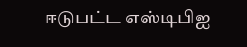ஈடுபட்ட எஸ்டிபிஐ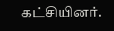கட்சியினர்.